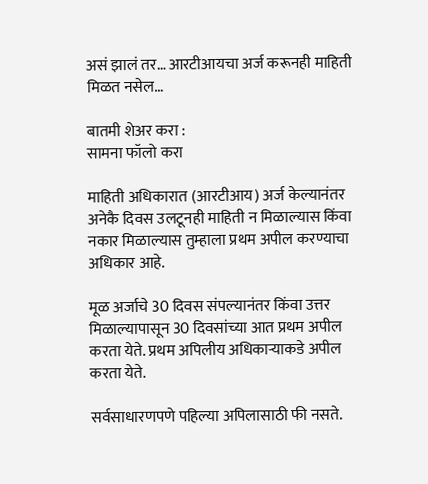असं झालं तर… आरटीआयचा अर्ज करूनही माहिती मिळत नसेल…

बातमी शेअर करा :
सामना फॉलो करा

माहिती अधिकारात (आरटीआय) अर्ज केल्यानंतर अनेकै दिवस उलटूनही माहिती न मिळाल्यास किंवा नकार मिळाल्यास तुम्हाला प्रथम अपील करण्याचा अधिकार आहे.

मूळ अर्जाचे 30 दिवस संपल्यानंतर किंवा उत्तर मिळाल्यापासून 30 दिवसांच्या आत प्रथम अपील करता येते. प्रथम अपिलीय अधिकाऱ्याकडे अपील करता येते.

सर्वसाधारणपणे पहिल्या अपिलासाठी फी नसते.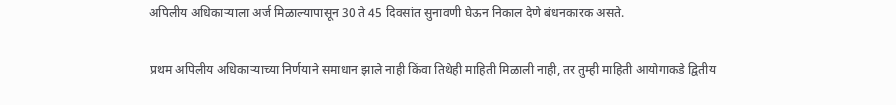अपिलीय अधिकाऱ्याला अर्ज मिळाल्यापासून 30 ते 45 दिवसांत सुनावणी घेऊन निकाल देणे बंधनकारक असते.

प्रथम अपिलीय अधिकाऱ्याच्या निर्णयाने समाधान झाले नाही किंवा तिथेही माहिती मिळाली नाही, तर तुम्ही माहिती आयोगाकडे द्वितीय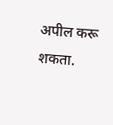अपील करू शकता.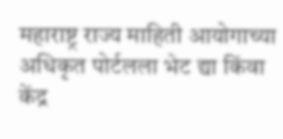महाराष्ट्र राज्य माहिती आयोगाच्या अधिकृत पोर्टलला भेट द्या किंवा केंद्र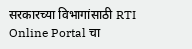सरकारच्या विभागांसाठी RTI Online Portal चा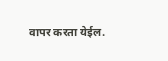वापर करता येईल.